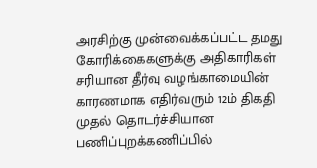அரசிற்கு முன்வைக்கப்பட்ட தமது கோரிக்கைகளுக்கு அதிகாரிகள் சரியான தீர்வு வழங்காமையின் காரணமாக எதிர்வரும் 12ம் திகதி முதல் தொடர்ச்சியான பணிப்புறக்கணிப்பில்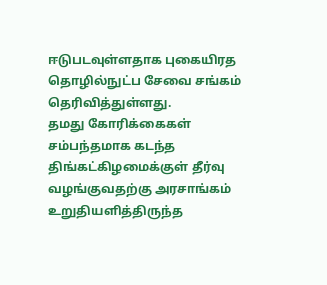ஈடுபடவுள்ளதாக புகையிரத தொழில்நுட்ப சேவை சங்கம் தெரிவித்துள்ளது.
தமது கோரிக்கைகள் சம்பந்தமாக கடந்த திங்கட்கிழமைக்குள் தீர்வு வழங்குவதற்கு அரசாங்கம் உறுதியளித்திருந்த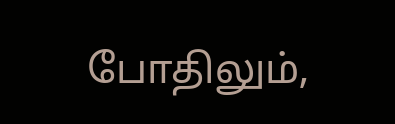போதிலும்,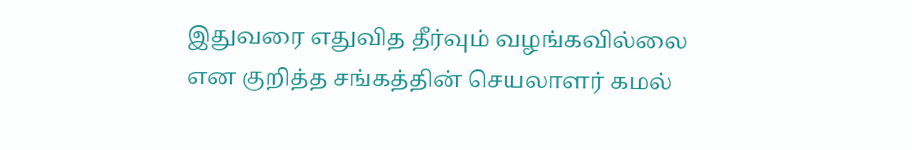இதுவரை எதுவித தீர்வும் வழங்கவில்லை என குறித்த சங்கத்தின் செயலாளர் கமல்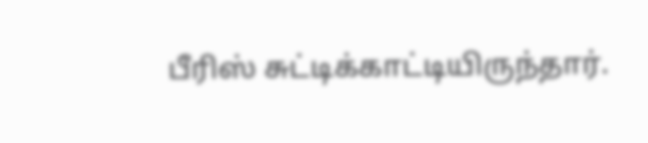பீரிஸ் சுட்டிக்காட்டியிருந்தார்.